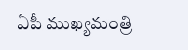ఏపీ ముఖ్యమంత్రి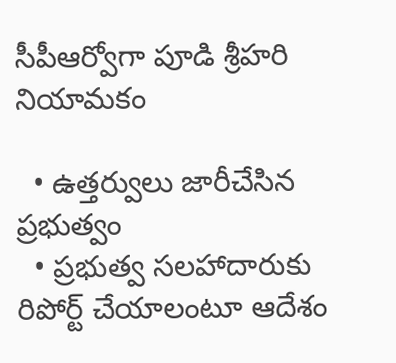సీపీఆర్వోగా పూడి శ్రీహరి నియామకం

  • ఉత్తర్వులు జారీచేసిన ప్రభుత్వం
  • ప్రభుత్వ సలహాదారుకు రిపోర్ట్ చేయాలంటూ ఆదేశం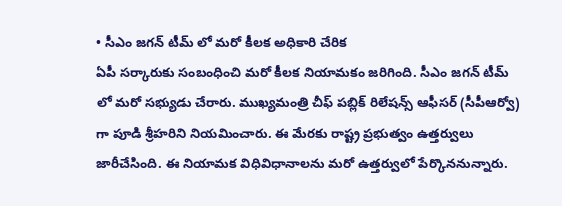• సీఎం జగన్ టీమ్ లో మరో కీలక అధికారి చేరిక
ఏపీ సర్కారుకు సంబంధించి మరో కీలక నియామకం జరిగింది. సీఎం జగన్ టీమ్ లో మరో సభ్యుడు చేరారు. ముఖ్యమంత్రి చీఫ్ పబ్లిక్ రిలేషన్స్ ఆఫీసర్ (సీపీఆర్వో) గా పూడి శ్రీహరిని నియమించారు. ఈ మేరకు రాష్ట్ర ప్రభుత్వం ఉత్తర్వులు జారీచేసింది. ఈ నియామక విధివిధానాలను మరో ఉత్తర్వులో పేర్కొననున్నారు.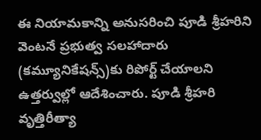ఈ నియామకాన్ని అనుసరించి పూడి శ్రీహరిని వెంటనే ప్రభుత్వ సలహాదారు (కమ్యూనికేషన్స్)కు రిపోర్ట్ చేయాలని ఉత్తర్వుల్లో ఆదేశించారు. పూడి శ్రీహరి వృత్తిరీత్యా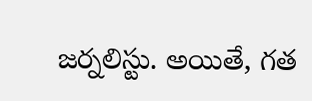జర్నలిస్టు. అయితే, గత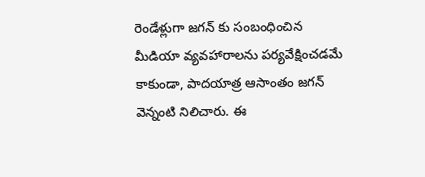రెండేళ్లుగా జగన్ కు సంబంధించిన మీడియా వ్యవహారాలను పర్యవేక్షించడమే కాకుండా, పాదయాత్ర ఆసాంతం జగన్ వెన్నంటి నిలిచారు. ఈ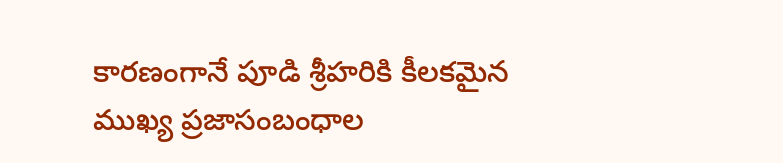కారణంగానే పూడి శ్రీహరికి కీలకమైన ముఖ్య ప్రజాసంబంధాల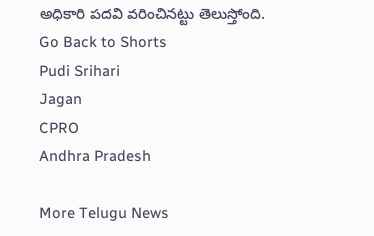అధికారి పదవి వరించినట్టు తెలుస్తోంది.
Go Back to Shorts
Pudi Srihari
Jagan
CPRO
Andhra Pradesh

More Telugu News